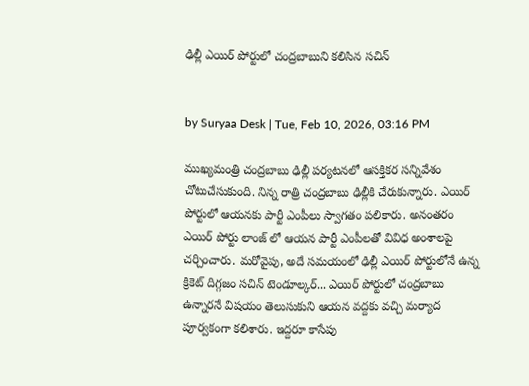ఢిల్లీ ఎయిర్ పోర్టులో చంద్రబాబుని కలిసిన సచిన్


by Suryaa Desk | Tue, Feb 10, 2026, 03:16 PM

ముఖ్యమంత్రి చంద్రబాబు ఢిల్లీ పర్యటనలో ఆసక్తికర సన్నివేశం చోటుచేసుకుంది. నిన్న రాత్రి చంద్రబాబు ఢిల్లీకి చేరుకున్నారు. ఎయిర్ పోర్టులో ఆయనకు పార్టీ ఎంపీలు స్వాగతం పలికారు. అనంతరం ఎయిర్ పోర్టు లాంజ్ లో ఆయన పార్టీ ఎంపీలతో వివిధ అంశాలపై చర్చించారు. మరోవైపు, అదే సమయంలో ఢిల్లీ ఎయిర్ పోర్టులోనే ఉన్న క్రికెట్ దిగ్గజం సచిన్ టెండూల్కర్... ఎయిర్ పోర్టులో చంద్రబాబు ఉన్నారనే విషయం తెలుసుకుని ఆయన వద్దకు వచ్చి మర్యాద పూర్వకంగా కలిశారు. ఇద్దరూ కాసేపు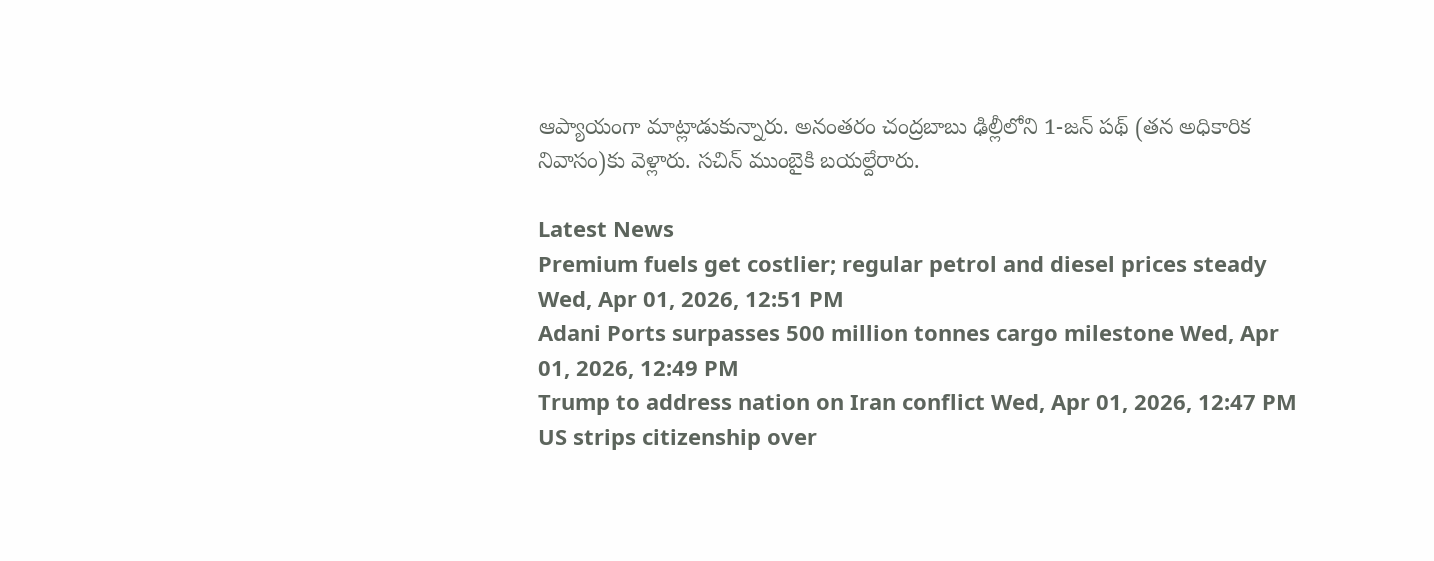ఆప్యాయంగా మాట్లాడుకున్నారు. అనంతరం చంద్రబాబు ఢిల్లీలోని 1-జన్ పథ్ (తన అధికారిక నివాసం)కు వెళ్లారు. సచిన్ ముంబైకి బయల్దేరారు.

Latest News
Premium fuels get costlier; regular petrol and diesel prices steady Wed, Apr 01, 2026, 12:51 PM
Adani Ports surpasses 500 million tonnes cargo milestone Wed, Apr 01, 2026, 12:49 PM
Trump to address nation on Iran conflict Wed, Apr 01, 2026, 12:47 PM
US strips citizenship over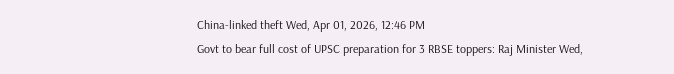China-linked theft Wed, Apr 01, 2026, 12:46 PM
Govt to bear full cost of UPSC preparation for 3 RBSE toppers: Raj Minister Wed,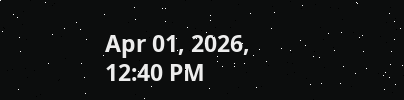Apr 01, 2026, 12:40 PM